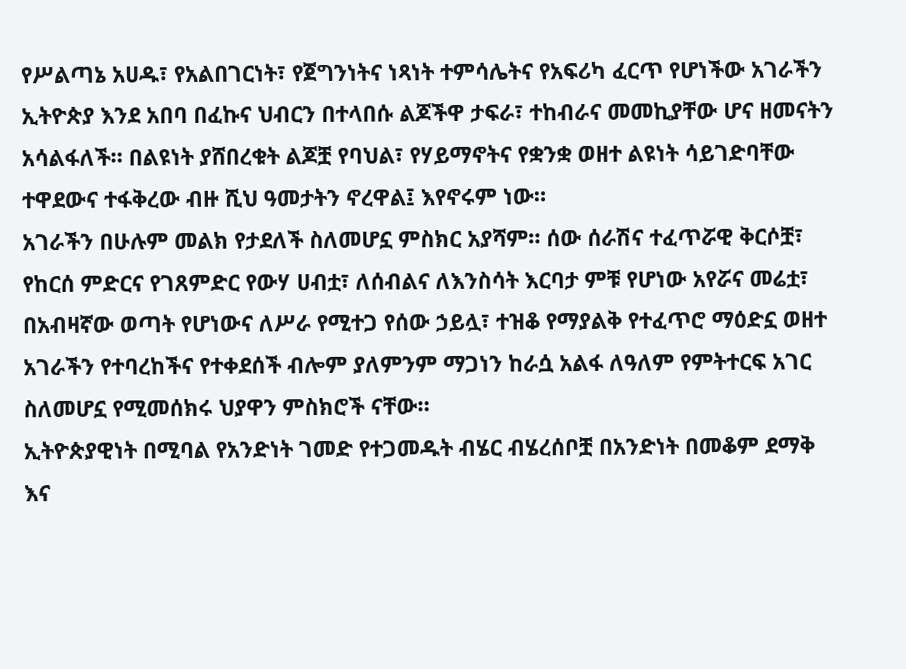የሥልጣኔ አሀዱ፣ የአልበገርነት፣ የጀግንነትና ነጻነት ተምሳሌትና የአፍሪካ ፈርጥ የሆነችው አገራችን ኢትዮጵያ እንደ አበባ በፈኩና ህብርን በተላበሱ ልጆችዋ ታፍራ፣ ተከብራና መመኪያቸው ሆና ዘመናትን አሳልፋለች። በልዩነት ያሸበረቁት ልጆቿ የባህል፣ የሃይማኖትና የቋንቋ ወዘተ ልዩነት ሳይገድባቸው ተዋደውና ተፋቅረው ብዙ ሺህ ዓመታትን ኖረዋል፤ እየኖሩም ነው።
አገራችን በሁሉም መልክ የታደለች ስለመሆኗ ምስክር አያሻም። ሰው ሰራሽና ተፈጥሯዊ ቅርሶቿ፣ የከርሰ ምድርና የገጸምድር የውሃ ሀብቷ፣ ለሰብልና ለእንስሳት እርባታ ምቹ የሆነው አየሯና መሬቷ፣ በአብዛኛው ወጣት የሆነውና ለሥራ የሚተጋ የሰው ኃይሏ፣ ተዝቆ የማያልቅ የተፈጥሮ ማዕድኗ ወዘተ አገራችን የተባረከችና የተቀደሰች ብሎም ያለምንም ማጋነን ከራሷ አልፋ ለዓለም የምትተርፍ አገር ስለመሆኗ የሚመሰክሩ ህያዋን ምስክሮች ናቸው።
ኢትዮጵያዊነት በሚባል የአንድነት ገመድ የተጋመዱት ብሄር ብሄረሰቦቿ በአንድነት በመቆም ደማቅ እና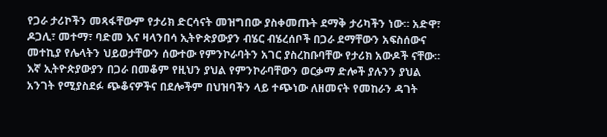የጋራ ታሪኮችን መጻፋቸውም የታሪክ ድርሳናት መዝግበው ያስቀመጡት ደማቅ ታሪካችን ነው። አድዋ፣ ዶጋሊ፣ መተማ፣ ባድመ እና ዛላንበሳ ኢትዮጵያውያን ብሄር ብሄረሰቦች በጋራ ደማቸውን አፍስሰውና መተኪያ የሌላትን ህይወታቸውን ሰውተው የምንኮራባትን አገር ያስረከቡባቸው የታሪክ አውዶች ናቸው።
እኛ ኢትዮጵያውያን በጋራ በመቆም የዚህን ያህል የምንኮራባቸውን ወርቃማ ድሎች ያሉንን ያህል አንገት የሚያስደፉ ጭቆናዎችና በደሎችም በህዝባችን ላይ ተጭነው ለዘመናት የመከራን ዳገት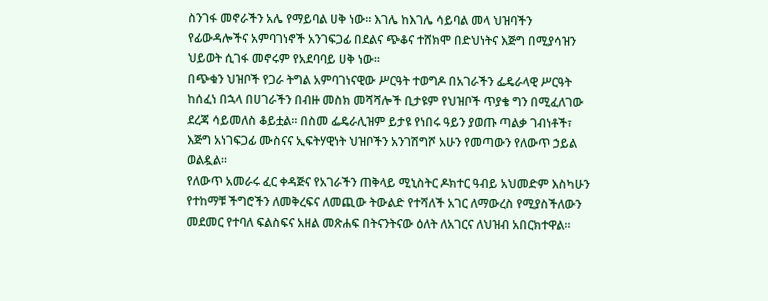ስንገፋ መኖራችን አሌ የማይባል ሀቅ ነው። እገሌ ከእገሌ ሳይባል መላ ህዝባችን የፊውዳሎችና አምባገነኖች አንገፍጋፊ በደልና ጭቆና ተሸክሞ በድህነትና እጅግ በሚያሳዝን ህይወት ሲገፋ መኖሩም የአደባባይ ሀቅ ነው።
በጭቁን ህዝቦች የጋራ ትግል አምባገነናዊው ሥርዓት ተወግዶ በአገራችን ፌዴራላዊ ሥርዓት ከሰፈነ በኋላ በሀገራችን በብዙ መስክ መሻሻሎች ቢታዩም የህዝቦች ጥያቄ ግን በሚፈለገው ደረጃ ሳይመለስ ቆይቷል። በስመ ፌዴራሊዝም ይታዩ የነበሩ ዓይን ያወጡ ጣልቃ ገብነቶች፣ እጅግ አነገፍጋፊ ሙስናና ኢፍትሃዊነት ህዝቦችን አንገሽግሾ አሁን የመጣውን የለውጥ ኃይል ወልዷል።
የለውጥ አመራሩ ፈር ቀዳጅና የአገራችን ጠቅላይ ሚኒስትር ዶክተር ዓብይ አህመድም እስካሁን የተከማቹ ችግሮችን ለመቅረፍና ለመጪው ትውልድ የተሻለች አገር ለማውረስ የሚያስችለውን መደመር የተባለ ፍልስፍና አዘል መጽሐፍ በትናንትናው ዕለት ለአገርና ለህዝብ አበርክተዋል።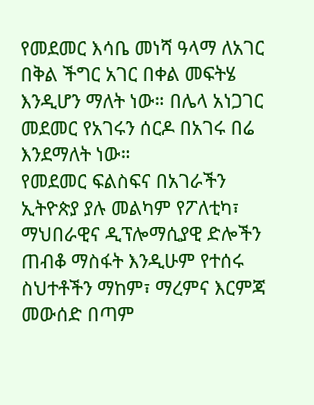የመደመር እሳቤ መነሻ ዓላማ ለአገር በቅል ችግር አገር በቀል መፍትሄ እንዲሆን ማለት ነው። በሌላ አነጋገር መደመር የአገሩን ሰርዶ በአገሩ በሬ እንደማለት ነው።
የመደመር ፍልስፍና በአገራችን ኢትዮጵያ ያሉ መልካም የፖለቲካ፣ ማህበራዊና ዲፕሎማሲያዊ ድሎችን ጠብቆ ማስፋት እንዲሁም የተሰሩ ስህተቶችን ማከም፣ ማረምና እርምጃ መውሰድ በጣም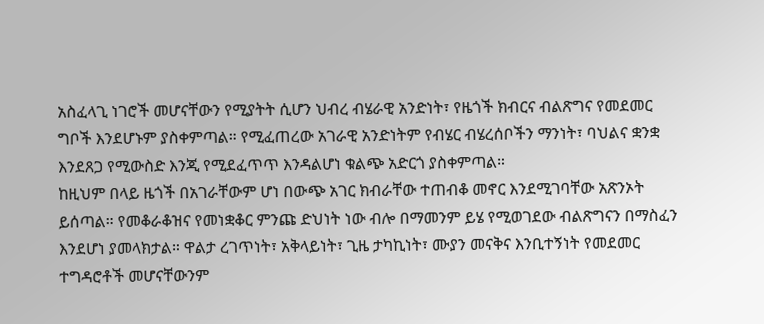አስፈላጊ ነገሮች መሆናቸውን የሚያትት ሲሆን ህብረ ብሄራዊ አንድነት፣ የዜጎች ክብርና ብልጽግና የመደመር ግቦች እንደሆኑም ያስቀምጣል። የሚፈጠረው አገራዊ አንድነትም የብሄር ብሄረሰቦችን ማንነት፣ ባህልና ቋንቋ እንደጸጋ የሚውስድ እንጂ የሚደፈጥጥ እንዳልሆነ ቁልጭ አድርጎ ያስቀምጣል።
ከዚህም በላይ ዜጎች በአገራቸውም ሆነ በውጭ አገር ክብራቸው ተጠብቆ መኖር እንደሚገባቸው አጽንኦት ይሰጣል። የመቆራቆዝና የመነቋቆር ምንጩ ድህነት ነው ብሎ በማመንም ይሄ የሚወገደው ብልጽግናን በማስፈን እንደሆነ ያመላክታል። ዋልታ ረገጥነት፣ አቅላይነት፣ ጊዜ ታካኪነት፣ ሙያን መናቅና እንቢተኝነት የመደመር ተግዳሮቶች መሆናቸውንም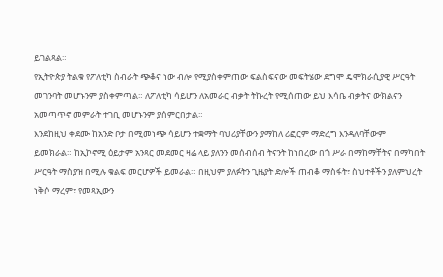ይገልጻል።
የኢትዮጵያ ትልቁ የፖለቲካ ስብራት ጭቆና ነው ብሎ የሚያስቀምጠው ፍልስፍናው መፍትሄው ደግሞ ዴሞክራሲያዊ ሥርዓት መገንባት መሆኑንም ያስቀምጣል። ለፖለቲካ ሳይሆን ለአመራር ብቃት ትኩረት የሚሰጠው ይህ እሳቤ ብቃትና ውክልናን አመጣጥኖ መምራት ተገቢ መሆኑንም ያሰምርበታል።
እንደከዚህ ቀደሙ ከአንድ ቦታ በሚመነጭ ሳይሆን ተቋማት ባህሪያቸውን ያማከለ ሪፎርም ማድረግ እንዳለባቸውም ይመክራል። ከኢኮኖሚ ዕይታም አንጻር መደመር ዛሬ ላይ ያለንን መሰብሰብ ትናንት ከነበረው በጎ ሥራ በማከማቸትና በማካበት ሥርዓት ማስያዝ በሚሉ ቁልፍ መርሆዎች ይመራል። በዚህም ያለፉትን ጊዜያት ድሎች ጠብቆ ማስፋት፣ ስህተቶችን ያለምህረት ነቅሶ ማረም፣ የመጻኢውን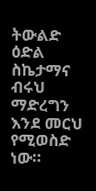ትውልድ ዕድል ስኬታማና ብሩህ ማድረግን እንደ መርህ የሚወስድ ነው።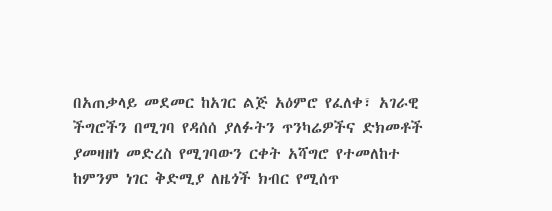በአጠቃላይ መደመር ከአገር ልጅ አዕምሮ የፈለቀ፣ አገራዊ ችግሮችን በሚገባ የዳሰሰ ያለፉትን ጥንካሬዎችና ድክመቶች ያመዛዘነ መድረስ የሚገባውን ርቀት አሻግሮ የተመለከተ ከምንም ነገር ቅድሚያ ለዜጎች ክብር የሚሰጥ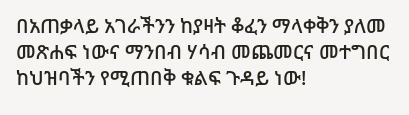በአጠቃላይ አገራችንን ከያዛት ቆፈን ማላቀቅን ያለመ መጽሐፍ ነውና ማንበብ ሃሳብ መጨመርና መተግበር ከህዝባችን የሚጠበቅ ቁልፍ ጉዳይ ነው!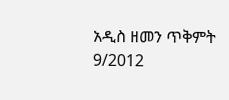አዲስ ዘመን ጥቅምት 9/2012